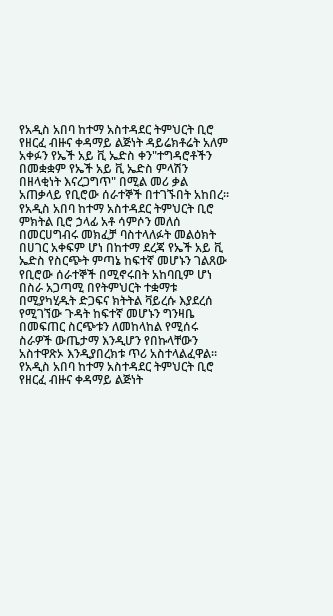የአዲስ አበባ ከተማ አስተዳደር ትምህርት ቢሮ የዘርፈ ብዙና ቀዳማይ ልጅነት ዳይሬክቶሬት አለም አቀፉን የኤች አይ ቪ ኤድስ ቀን"ተግዳሮቶችን በመቋቋም የኤች አይ ቪ ኤድስ ምላሽን በዘላቂነት እናረጋግጥ" በሚል መሪ ቃል አጠቃላይ የቢሮው ሰራተኞች በተገኙበት አከበረ።
የአዲስ አበባ ከተማ አስተዳደር ትምህርት ቢሮ ምክትል ቢሮ ኃላፊ አቶ ሳምሶን መለሰ በመርሀግብሩ መክፈቻ ባስተላለፉት መልዕክት በሀገር አቀፍም ሆነ በከተማ ደረጃ የኤች አይ ቪ ኤድስ የስርጭት ምጣኔ ከፍተኛ መሆኑን ገልጸው የቢሮው ሰራተኞች በሚኖሩበት አከባቢም ሆነ በስራ አጋጣሚ በየትምህርት ተቋማቱ በሚያካሂዱት ድጋፍና ክትትል ቫይረሱ እያደረሰ የሚገኘው ጉዳት ከፍተኛ መሆኑን ግንዛቤ በመፍጠር ስርጭቱን ለመከላከል የሚሰሩ ስራዎች ውጤታማ እንዲሆን የበኩላቸውን አስተዋጽኦ እንዲያበረክቱ ጥሪ አስተላልፈዋል።
የአዲስ አበባ ከተማ አስተዳደር ትምህርት ቢሮ የዘርፈ ብዙና ቀዳማይ ልጅነት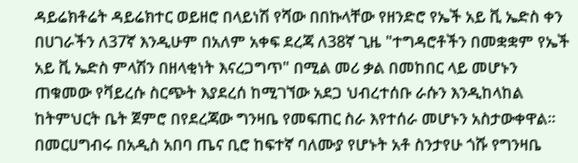ዳይሬክቶሬት ዳይሬክተር ወይዘሮ በላይነሽ የሻው በበኩላቸው የዘንድሮ የኤች አይ ቪ ኤድስ ቀን በሀገራችን ለ37ኛ እንዲሁም በአለም አቀፍ ደረጃ ለ38ኛ ጊዜ "ተግዳሮቶችን በመቋቋም የኤች አይ ቪ ኤድስ ምላሽን በዘላቂነት እናረጋግጥ" በሚል መሪ ቃል በመከበር ላይ መሆኑን ጠቁመው የቫይረሱ ስርጭት እያደረሰ ከሚገኘው አደጋ ህብረተሰቡ ራሱን እንዲከላከል ከትምህርት ቤት ጀምሮ በየደረጃው ግንዛቤ የመፍጠር ስራ እየተሰራ መሆኑን አስታውቀዋል።
በመርሀግብሩ በአዲስ አበባ ጤና ቢሮ ከፍተኛ ባለሙያ የሆኑት አቶ ስንታየሁ ጎሹ የግንዛቤ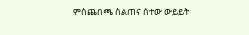ምስጨበጫ ስልጠና ሰተው ውይይት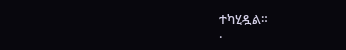ተካሂዷል።
.